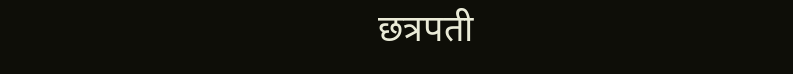छत्रपती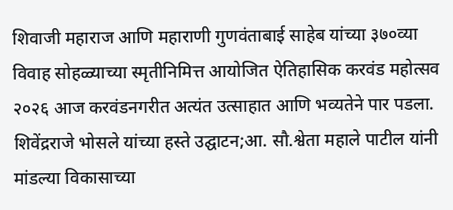शिवाजी महाराज आणि महाराणी गुणवंताबाई साहेब यांच्या ३७०व्या विवाह सोहळ्याच्या स्मृतीनिमित्त आयोजित ऐतिहासिक करवंड महोत्सव २०२६ आज करवंडनगरीत अत्यंत उत्साहात आणि भव्यतेने पार पडला.
शिवेंद्रराजे भोसले यांच्या हस्ते उद्घाटन;आ. सौ.श्वेता महाले पाटील यांनी मांडल्या विकासाच्या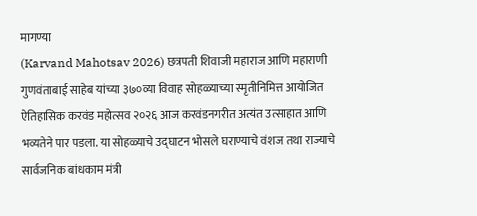मागण्या
(Karvand Mahotsav 2026) छत्रपती शिवाजी महाराज आणि महाराणी गुणवंताबाई साहेब यांच्या ३७०व्या विवाह सोहळ्याच्या स्मृतीनिमित्त आयोजित ऐतिहासिक करवंड महोत्सव २०२६ आज करवंडनगरीत अत्यंत उत्साहात आणि भव्यतेने पार पडला. या सोहळ्याचे उद्घाटन भोसले घराण्याचे वंशज तथा राज्याचे सार्वजनिक बांधकाम मंत्री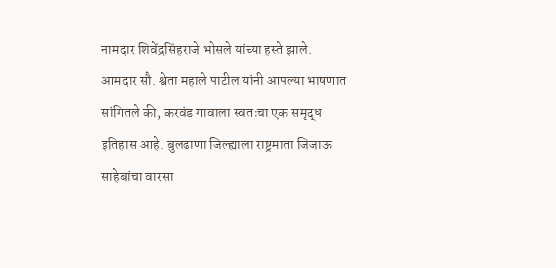नामदार शिवेंद्रसिंहराजे भोसले यांच्या हस्ते झाले.
आमदार सौ. श्वेता महाले पाटील यांनी आपल्या भाषणात सांगितले की, करवंड गावाला स्वतःचा एक समृद्ध इतिहास आहे. बुलढाणा जिल्ह्याला राष्ट्रमाता जिजाऊ साहेबांचा वारसा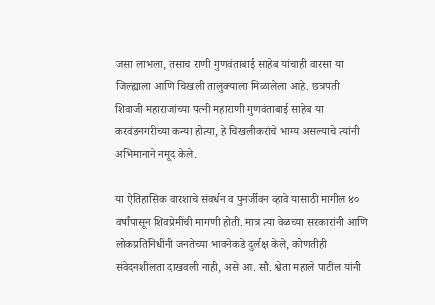जसा लाभला, तसाच राणी गुणवंताबाई साहेब यांचाही वारसा या जिल्ह्याला आणि चिखली तालुक्याला मिळालेला आहे. छत्रपती शिवाजी महाराजांच्या पत्नी महाराणी गुणवंताबाई साहेब या करवंडनगरीच्या कन्या होत्या, हे चिखलीकरांचे भाग्य असल्याचे त्यांनी अभिमानाने नमूद केले.

या ऐतिहासिक वारशाचे संवर्धन व पुनर्जीवन व्हावे यासाठी मागील ४० वर्षांपासून शिवप्रेमींची मागणी होती. मात्र त्या वेळच्या सरकारांनी आणि लोकप्रतिनिधींनी जनतेच्या भावनेकडे दुर्लक्ष केले, कोणतीही संवेदनशीलता दाखवली नाही, असे आ. सौ. श्वेता महाले पाटील यांनी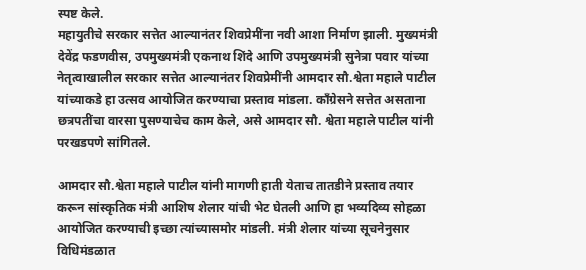स्पष्ट केले.
महायुतीचे सरकार सत्तेत आल्यानंतर शिवप्रेमींना नवी आशा निर्माण झाली. मुख्यमंत्री देवेंद्र फडणवीस, उपमुख्यमंत्री एकनाथ शिंदे आणि उपमुख्यमंत्री सुनेत्रा पवार यांच्या नेतृत्वाखालील सरकार सत्तेत आल्यानंतर शिवप्रेमींनी आमदार सौ.श्वेता महाले पाटील यांच्याकडे हा उत्सव आयोजित करण्याचा प्रस्ताव मांडला. काँग्रेसने सत्तेत असताना छत्रपतींचा वारसा पुसण्याचेच काम केले, असे आमदार सौ. श्वेता महाले पाटील यांनी परखडपणे सांगितले.

आमदार सौ.श्वेता महाले पाटील यांनी मागणी हाती येताच तातडीने प्रस्ताव तयार करून सांस्कृतिक मंत्री आशिष शेलार यांची भेट घेतली आणि हा भव्यदिव्य सोहळा आयोजित करण्याची इच्छा त्यांच्यासमोर मांडली. मंत्री शेलार यांच्या सूचनेनुसार विधिमंडळात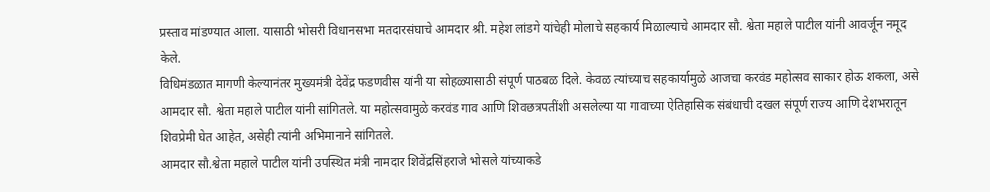प्रस्ताव मांडण्यात आला. यासाठी भोसरी विधानसभा मतदारसंघाचे आमदार श्री. महेश लांडगे यांचेही मोलाचे सहकार्य मिळाल्याचे आमदार सौ. श्वेता महाले पाटील यांनी आवर्जून नमूद केले.
विधिमंडळात मागणी केल्यानंतर मुख्यमंत्री देवेंद्र फडणवीस यांनी या सोहळ्यासाठी संपूर्ण पाठबळ दिले. केवळ त्यांच्याच सहकार्यामुळे आजचा करवंड महोत्सव साकार होऊ शकला, असे आमदार सौ. श्वेता महाले पाटील यांनी सांगितले. या महोत्सवामुळे करवंड गाव आणि शिवछत्रपतींशी असलेल्या या गावाच्या ऐतिहासिक संबंधाची दखल संपूर्ण राज्य आणि देशभरातून शिवप्रेमी घेत आहेत, असेही त्यांनी अभिमानाने सांगितले.
आमदार सौ.श्वेता महाले पाटील यांनी उपस्थित मंत्री नामदार शिवेंद्रसिंहराजे भोसले यांच्याकडे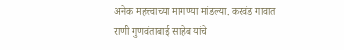अनेक महत्त्वाच्या मागण्या मांडल्या. करवंड गावात राणी गुणवंताबाई साहेब यांचे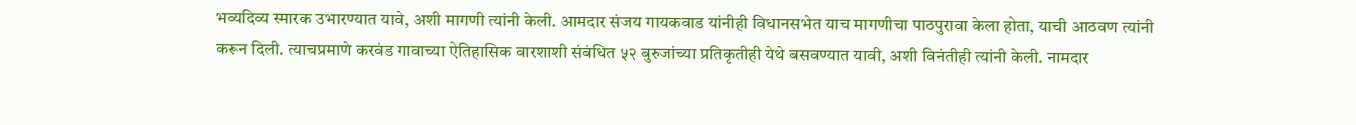भव्यदिव्य स्मारक उभारण्यात यावे, अशी मागणी त्यांनी केली. आमदार संजय गायकवाड यांनीही विधानसभेत याच मागणीचा पाठपुरावा केला होता, याची आठवण त्यांनी करून दिली. त्याचप्रमाणे करवंड गावाच्या ऐतिहासिक वारशाशी संबंधित ५२ बुरुजांच्या प्रतिकृतीही येथे बसवण्यात यावी, अशी विनंतीही त्यांनी केली. नामदार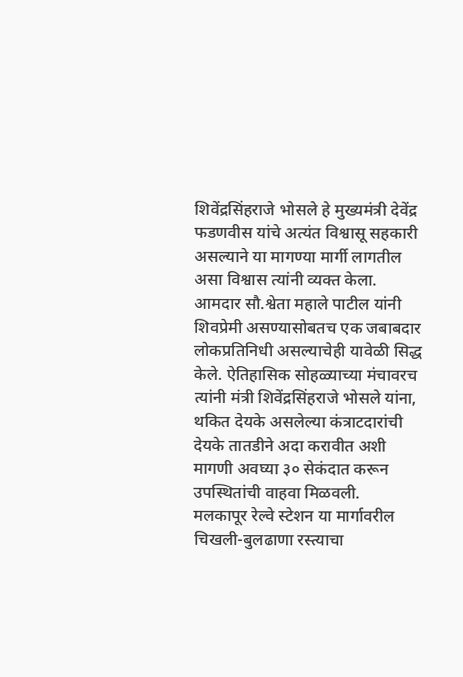शिवेंद्रसिंहराजे भोसले हे मुख्यमंत्री देवेंद्र फडणवीस यांचे अत्यंत विश्वासू सहकारी असल्याने या मागण्या मार्गी लागतील असा विश्वास त्यांनी व्यक्त केला.
आमदार सौ.श्वेता महाले पाटील यांनी शिवप्रेमी असण्यासोबतच एक जबाबदार लोकप्रतिनिधी असल्याचेही यावेळी सिद्ध केले. ऐतिहासिक सोहळ्याच्या मंचावरच त्यांनी मंत्री शिवेंद्रसिंहराजे भोसले यांना, थकित देयके असलेल्या कंत्राटदारांची देयके तातडीने अदा करावीत अशी मागणी अवघ्या ३० सेकंदात करून उपस्थितांची वाहवा मिळवली.
मलकापूर रेल्वे स्टेशन या मार्गावरील चिखली-बुलढाणा रस्त्याचा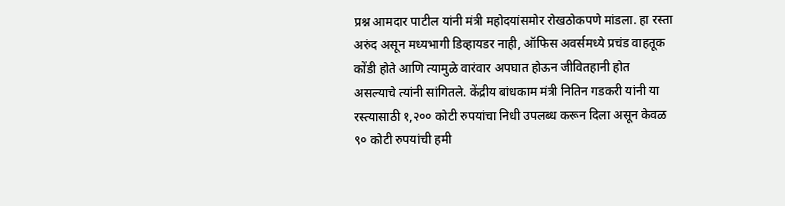प्रश्न आमदार पाटील यांनी मंत्री महोदयांसमोर रोखठोकपणे मांडला. हा रस्ता अरुंद असून मध्यभागी डिव्हायडर नाही, ऑफिस अवर्समध्ये प्रचंड वाहतूक कोंडी होते आणि त्यामुळे वारंवार अपघात होऊन जीवितहानी होत असल्याचे त्यांनी सांगितले. केंद्रीय बांधकाम मंत्री नितिन गडकरी यांनी या रस्त्यासाठी १,२०० कोटी रुपयांचा निधी उपलब्ध करून दिला असून केवळ ९० कोटी रुपयांची हमी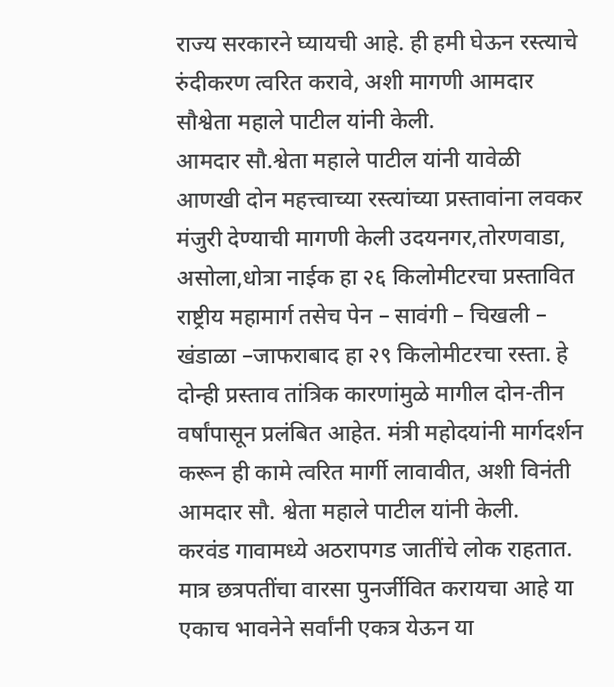राज्य सरकारने घ्यायची आहे. ही हमी घेऊन रस्त्याचे रुंदीकरण त्वरित करावे, अशी मागणी आमदार सौश्वेता महाले पाटील यांनी केली.
आमदार सौ.श्वेता महाले पाटील यांनी यावेळी आणखी दोन महत्त्वाच्या रस्त्यांच्या प्रस्तावांना लवकर मंजुरी देण्याची मागणी केली उदयनगर,तोरणवाडा, असोला,धोत्रा नाईक हा २६ किलोमीटरचा प्रस्तावित राष्ट्रीय महामार्ग तसेच पेन – सावंगी – चिखली – खंडाळा –जाफराबाद हा २९ किलोमीटरचा रस्ता. हे दोन्ही प्रस्ताव तांत्रिक कारणांमुळे मागील दोन-तीन वर्षांपासून प्रलंबित आहेत. मंत्री महोदयांनी मार्गदर्शन करून ही कामे त्वरित मार्गी लावावीत, अशी विनंती आमदार सौ. श्वेता महाले पाटील यांनी केली.
करवंड गावामध्ये अठरापगड जातींचे लोक राहतात. मात्र छत्रपतींचा वारसा पुनर्जीवित करायचा आहे या एकाच भावनेने सर्वांनी एकत्र येऊन या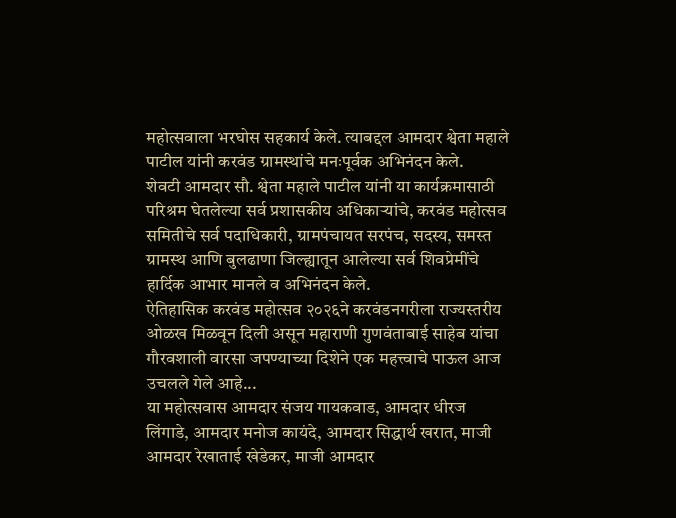महोत्सवाला भरघोस सहकार्य केले. त्याबद्दल आमदार श्वेता महाले पाटील यांनी करवंड ग्रामस्थांचे मनःपूर्वक अभिनंदन केले.
शेवटी आमदार सौ. श्वेता महाले पाटील यांनी या कार्यक्रमासाठी परिश्रम घेतलेल्या सर्व प्रशासकीय अधिकाऱ्यांचे, करवंड महोत्सव समितीचे सर्व पदाधिकारी, ग्रामपंचायत सरपंच, सदस्य, समस्त ग्रामस्थ आणि बुलढाणा जिल्ह्यातून आलेल्या सर्व शिवप्रेमींचे हार्दिक आभार मानले व अभिनंदन केले.
ऐतिहासिक करवंड महोत्सव २०२६ने करवंडनगरीला राज्यस्तरीय ओळख मिळवून दिली असून महाराणी गुणवंताबाई साहेब यांचा गौरवशाली वारसा जपण्याच्या दिशेने एक महत्त्वाचे पाऊल आज उचलले गेले आहे...
या महोत्सवास आमदार संजय गायकवाड, आमदार धीरज लिंगाडे, आमदार मनोज कायंदे, आमदार सिद्धार्थ खरात, माजी आमदार रेखाताई खेडेकर, माजी आमदार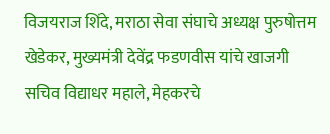विजयराज शिंदे, मराठा सेवा संघाचे अध्यक्ष पुरुषोत्तम खेडेकर, मुख्यमंत्री देवेंद्र फडणवीस यांचे खाजगी सचिव विद्याधर महाले, मेहकरचे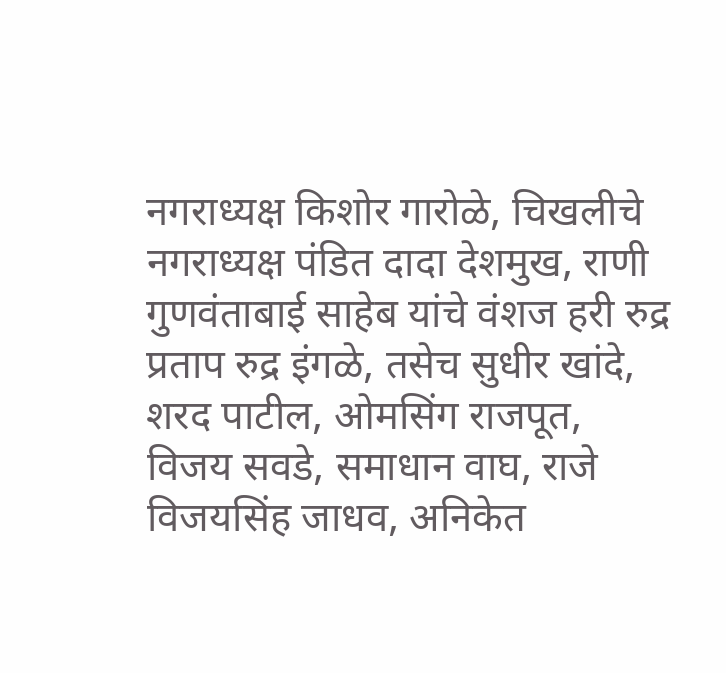नगराध्यक्ष किशोर गारोळे, चिखलीचे नगराध्यक्ष पंडित दादा देशमुख, राणी गुणवंताबाई साहेब यांचे वंशज हरी रुद्र प्रताप रुद्र इंगळे, तसेच सुधीर खांदे, शरद पाटील, ओमसिंग राजपूत, विजय सवडे, समाधान वाघ, राजे विजयसिंह जाधव, अनिकेत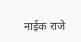नाईक राजे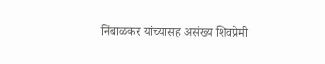निंबाळकर यांच्यासह असंख्य शिवप्रेमी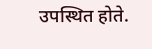उपस्थित होते.